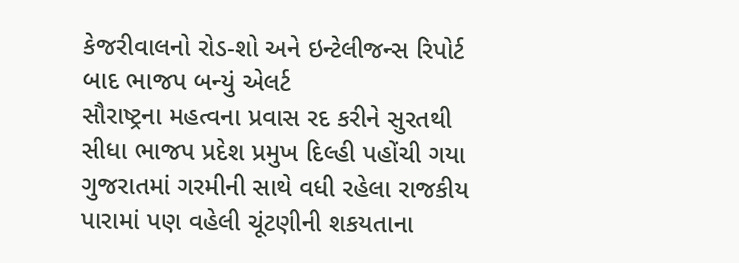કેજરીવાલનો રોડ-શો અને ઇન્ટેલીજન્સ રિપોર્ટ બાદ ભાજપ બન્યું એલર્ટ
સૌરાષ્ટ્રના મહત્વના પ્રવાસ રદ કરીને સુરતથી સીધા ભાજપ પ્રદેશ પ્રમુખ દિલ્હી પહોંચી ગયા
ગુજરાતમાં ગરમીની સાથે વધી રહેલા રાજકીય પારામાં પણ વહેલી ચૂંટણીની શકયતાના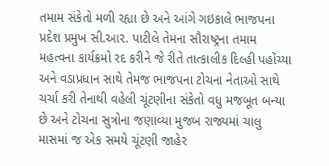તમામ સંકેતો મળી રહ્યા છે અને આંગે ગઇકાલે ભાજપના પ્રદેશ પ્રમુખ સી.આર. પાટીલે તેમના સૌરાષ્ટ્રના તમામ મહત્વના કાર્યક્રમો રદ કરીને જે રીતે તાત્કાલીક દિલ્હી પહોંચ્યા અને વડાપ્રધાન સાથે તેમજ ભાજપના ટોચના નેતાઓ સાથે ચર્ચા કરી તેનાથી વહેલી ચૂંટણીના સંકેતો વધુ મજબૂત બન્યા છે અને ટોચના સુત્રોના જણાવ્યા મુજબ રાજ્યમાં ચાલુ માસમાં જ એક સમયે ચૂંટણી જાહેર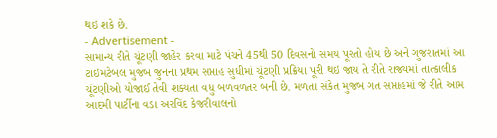થઇ શકે છે.
- Advertisement -
સામાન્ય રીતે ચૂંટણી જાહેર કરવા માટે પંચને 45થી 50 દિવસનો સમય પૂરતો હોય છે અને ગુજરાતમાં આ ટાઇમટેબલ મુજબ જુનના પ્રથમ સપ્તાહ સુધીમાં ચૂંટણી પ્રક્રિયા પૂરી થઇ જાય તે રીતે રાજ્યમાં તાત્કાલીક ચૂંટણીઓ યોજાઈ તેવી શક્યતા વધુ બળવળતર બની છે. મળતા સંકેત મુજબ ગત સપ્તાહમાં જે રીતે આમ આદમી પાર્ટીના વડા અરવિંદ કેજરીવાલનો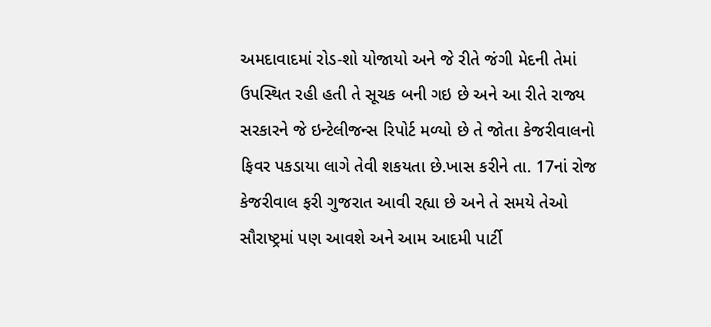અમદાવાદમાં રોડ-શો યોજાયો અને જે રીતે જંગી મેદની તેમાં ઉપસ્થિત રહી હતી તે સૂચક બની ગઇ છે અને આ રીતે રાજ્ય સરકારને જે ઇન્ટેલીજન્સ રિપોર્ટ મળ્યો છે તે જોતા કેજરીવાલનો ફિવર પકડાયા લાગે તેવી શકયતા છે.ખાસ કરીને તા. 17નાં રોજ કેજરીવાલ ફરી ગુજરાત આવી રહ્યા છે અને તે સમયે તેઓ સૌરાષ્ટ્રમાં પણ આવશે અને આમ આદમી પાર્ટી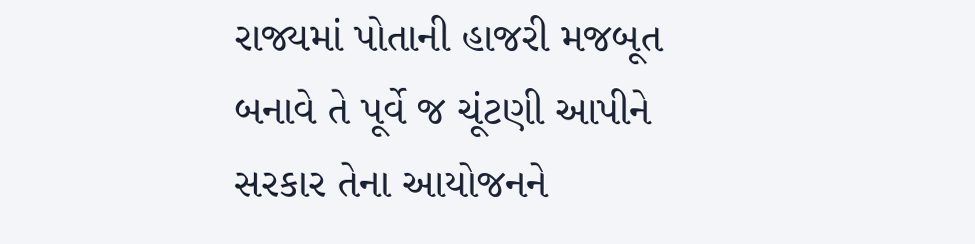રાજ્યમાં પોતાની હાજરી મજબૂત બનાવે તે પૂર્વે જ ચૂંટણી આપીને સરકાર તેના આયોજનને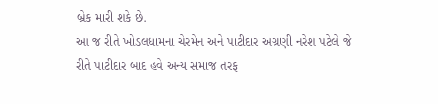બ્રેક મારી શકે છે.
આ જ રીતે ખોડલધામના ચેરમેન અને પાટીદાર અગ્રણી નરેશ પટેલે જે રીતે પાટીદાર બાદ હવે અન્ય સમાજ તરફ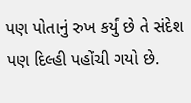પણ પોતાનું રુખ કર્યું છે તે સંદેશ પણ દિલ્હી પહોંચી ગયો છે.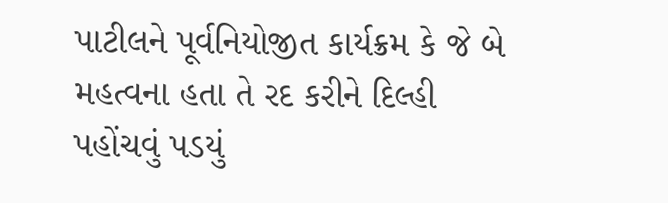પાટીલને પૂર્વનિયોજીત કાર્યક્રમ કે જે બે મહત્વના હતા તે રદ કરીને દિલ્હી પહોંચવું પડયું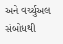અને વર્ચ્યુઅલ સંબોધથી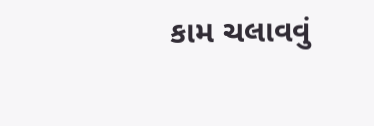કામ ચલાવવું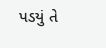પડયું તે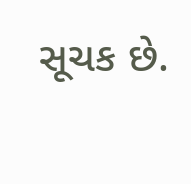સૂચક છે.